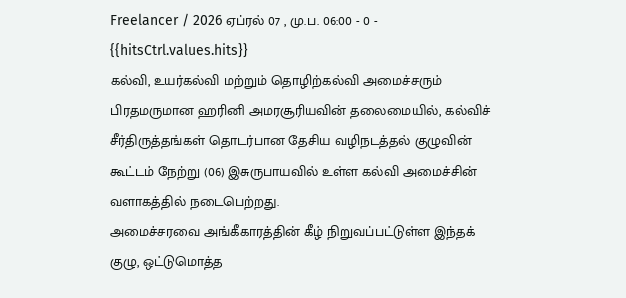Freelancer / 2026 ஏப்ரல் 07 , மு.ப. 06:00 - 0 - {{hitsCtrl.values.hits}}
கல்வி, உயர்கல்வி மற்றும் தொழிற்கல்வி அமைச்சரும் பிரதமருமான ஹரினி அமரசூரியவின் தலைமையில், கல்விச் சீர்திருத்தங்கள் தொடர்பான தேசிய வழிநடத்தல் குழுவின் கூட்டம் நேற்று (06) இசுருபாயவில் உள்ள கல்வி அமைச்சின் வளாகத்தில் நடைபெற்றது.
அமைச்சரவை அங்கீகாரத்தின் கீழ் நிறுவப்பட்டுள்ள இந்தக் குழு, ஒட்டுமொத்த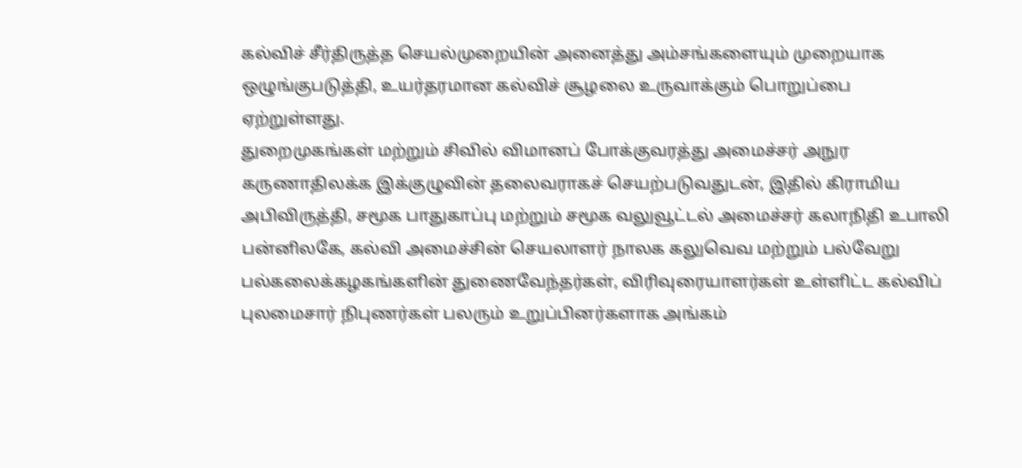கல்விச் சீர்திருத்த செயல்முறையின் அனைத்து அம்சங்களையும் முறையாக ஒழுங்குபடுத்தி, உயர்தரமான கல்விச் சூழலை உருவாக்கும் பொறுப்பை ஏற்றுள்ளது.
துறைமுகங்கள் மற்றும் சிவில் விமானப் போக்குவரத்து அமைச்சர் அநுர கருணாதிலக்க இக்குழுவின் தலைவராகச் செயற்படுவதுடன், இதில் கிராமிய அபிவிருத்தி, சமூக பாதுகாப்பு மற்றும் சமூக வலுவூட்டல் அமைச்சர் கலாநிதி உபாலி பன்னிலகே, கல்வி அமைச்சின் செயலாளர் நாலக கலுவெவ மற்றும் பல்வேறு பல்கலைக்கழகங்களின் துணைவேந்தர்கள், விரிவுரையாளர்கள் உள்ளிட்ட கல்விப் புலமைசார் நிபுணர்கள் பலரும் உறுப்பினர்களாக அங்கம்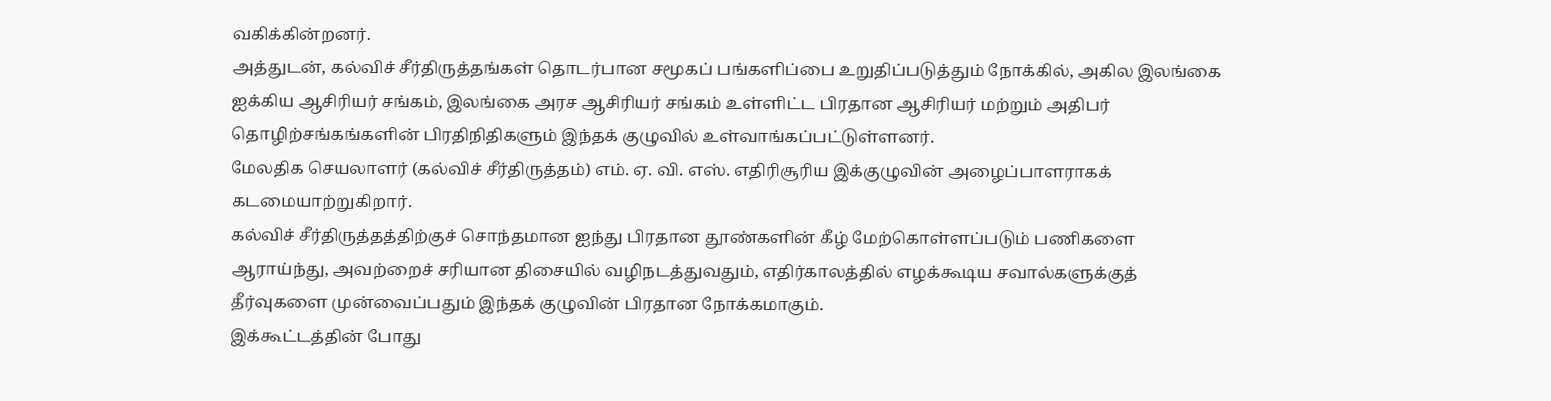வகிக்கின்றனர்.
அத்துடன், கல்விச் சீர்திருத்தங்கள் தொடர்பான சமூகப் பங்களிப்பை உறுதிப்படுத்தும் நோக்கில், அகில இலங்கை ஐக்கிய ஆசிரியர் சங்கம், இலங்கை அரச ஆசிரியர் சங்கம் உள்ளிட்ட பிரதான ஆசிரியர் மற்றும் அதிபர் தொழிற்சங்கங்களின் பிரதிநிதிகளும் இந்தக் குழுவில் உள்வாங்கப்பட்டுள்ளனர்.
மேலதிக செயலாளர் (கல்விச் சீர்திருத்தம்) எம். ஏ. வி. எஸ். எதிரிசூரிய இக்குழுவின் அழைப்பாளராகக் கடமையாற்றுகிறார்.
கல்விச் சீர்திருத்தத்திற்குச் சொந்தமான ஐந்து பிரதான தூண்களின் கீழ் மேற்கொள்ளப்படும் பணிகளை ஆராய்ந்து, அவற்றைச் சரியான திசையில் வழிநடத்துவதும், எதிர்காலத்தில் எழக்கூடிய சவால்களுக்குத் தீர்வுகளை முன்வைப்பதும் இந்தக் குழுவின் பிரதான நோக்கமாகும்.
இக்கூட்டத்தின் போது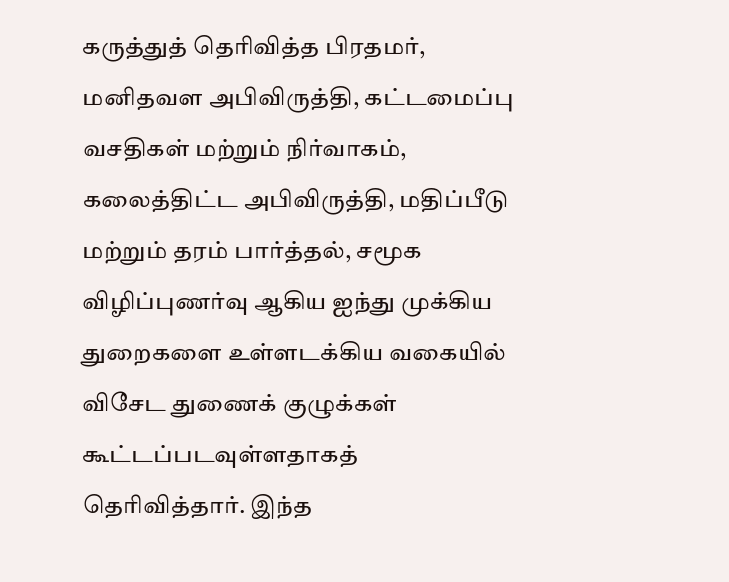கருத்துத் தெரிவித்த பிரதமர், மனிதவள அபிவிருத்தி, கட்டமைப்பு வசதிகள் மற்றும் நிர்வாகம், கலைத்திட்ட அபிவிருத்தி, மதிப்பீடு மற்றும் தரம் பார்த்தல், சமூக விழிப்புணர்வு ஆகிய ஐந்து முக்கிய துறைகளை உள்ளடக்கிய வகையில் விசேட துணைக் குழுக்கள் கூட்டப்படவுள்ளதாகத் தெரிவித்தார். இந்த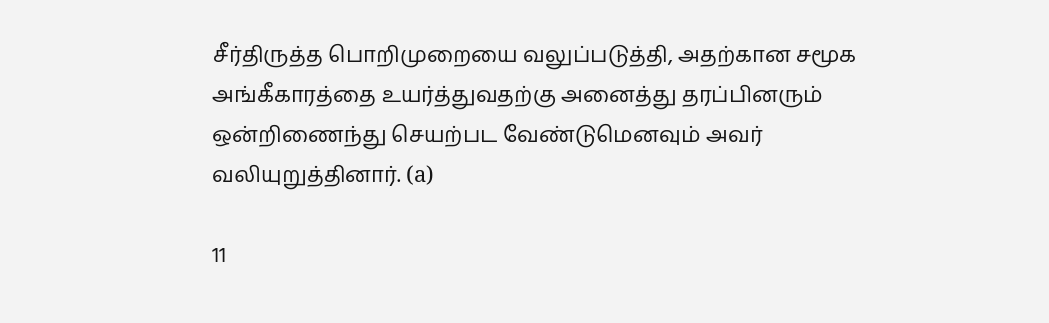சீர்திருத்த பொறிமுறையை வலுப்படுத்தி, அதற்கான சமூக அங்கீகாரத்தை உயர்த்துவதற்கு அனைத்து தரப்பினரும் ஒன்றிணைந்து செயற்பட வேண்டுமெனவும் அவர் வலியுறுத்தினார். (a)

11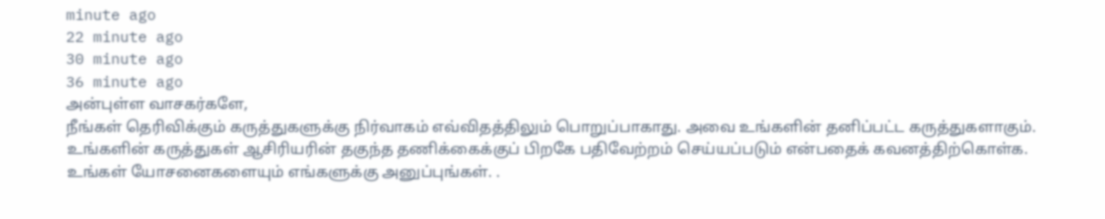minute ago
22 minute ago
30 minute ago
36 minute ago
அன்புள்ள வாசகர்களே,
நீங்கள் தெரிவிக்கும் கருத்துகளுக்கு நிர்வாகம் எவ்விதத்திலும் பொறுப்பாகாது. அவை உங்களின் தனிப்பட்ட கருத்துகளாகும். உங்களின் கருத்துகள் ஆசிரியரின் தகுந்த தணிக்கைக்குப் பிறகே பதிவேற்றம் செய்யப்படும் என்பதைக் கவனத்திற்கொள்க. உங்கள் யோசனைகளையும் எங்களுக்கு அனுப்புங்கள். .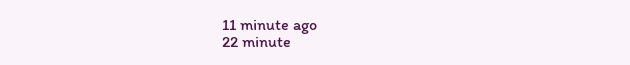11 minute ago
22 minute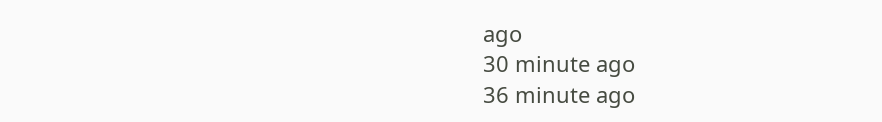ago
30 minute ago
36 minute ago